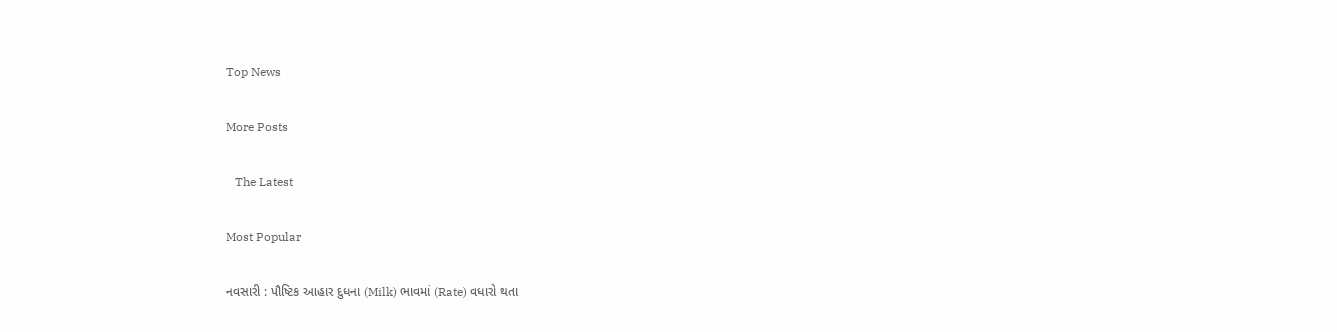Top News

More Posts

   The Latest

Most Popular

નવસારી : પૌષ્ટિક આહાર દુધના (Milk) ભાવમાં (Rate) વધારો થતા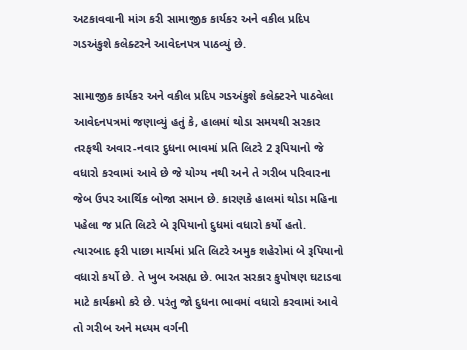અટકાવવાની માંગ કરી સામાજીક કાર્યકર અને વકીલ પ્રદિપ ગડઅંકુશે કલેક્ટરને આવેદનપત્ર પાઠવ્યું છે.

સામાજીક કાર્યકર અને વકીલ પ્રદિપ ગડઅંકુશે કલેક્ટરને પાઠવેલા આવેદનપત્રમાં જણાવ્યું હતું કે, હાલમાં થોડા સમયથી સરકાર તરફથી અવાર-નવાર દુધના ભાવમાં પ્રતિ લિટરે 2 રૂપિયાનો જે વધારો કરવામાં આવે છે જે યોગ્ય નથી અને તે ગરીબ પરિવારના જેબ ઉપર આર્થિક બોજા સમાન છે. કારણકે હાલમાં થોડા મહિના પહેલા જ પ્રતિ લિટરે બે રૂપિયાનો દુધમાં વધારો કર્યો હતો. ત્યારબાદ ફરી પાછા માર્ચમાં પ્રતિ લિટરે અમુક શહેરોમાં બે રૂપિયાનો વધારો કર્યો છે. તે ખુબ અસહ્ય છે. ભારત સરકાર કુપોષણ ઘટાડવા માટે કાર્યક્રમો કરે છે. પરંતુ જો દુધના ભાવમાં વધારો કરવામાં આવે તો ગરીબ અને મધ્યમ વર્ગની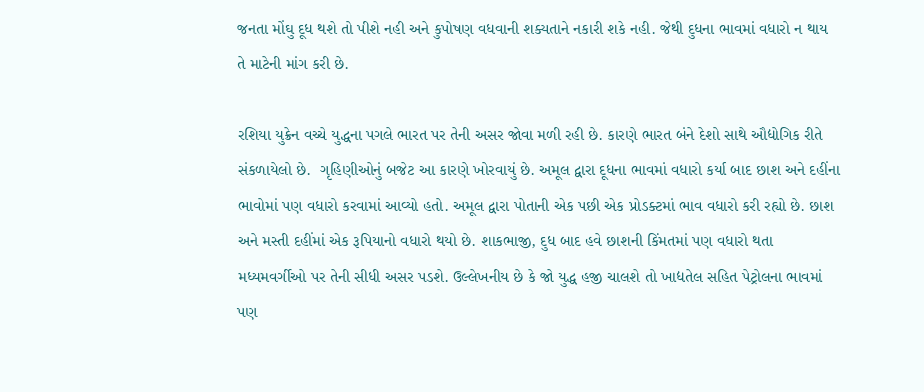જનતા મોંઘુ દૂધ થશે તો પીશે નહી અને કુપોષણ વધવાની શક્યતાને નકારી શકે નહી. જેથી દુધના ભાવમાં વધારો ન થાય તે માટેની માંગ કરી છે.

રશિયા યુક્રેન વચ્ચે યુદ્ધના પગલે ભારત પર તેની અસર જોવા મળી રહી છે. કારણે ભારત બંને દેશો સાથે ઔદ્યોગિક રીતે સંકળાયેલો છે.  ગૃહિણીઓનું બજેટ આ કારણે ખોરવાયું છે. અમૂલ દ્વારા દૂધના ભાવમાં વધારો કર્યા બાદ છાશ અને દહીંના ભાવોમાં પણ વધારો કરવામાં આવ્યો હતો. અમૂલ દ્વારા પોતાની એક પછી એક પ્રોડક્ટમાં ભાવ વધારો કરી રહ્યો છે. છાશ અને મસ્તી દહીંમાં એક રૂપિયાનો વધારો થયો છે. શાકભાજી, દુધ બાદ હવે છાશની કિંમતમાં પણ વધારો થતા મધ્યમવર્ગીઓ પર તેની સીધી અસર પડશે. ઉલ્લેખનીય છે કે જો યુદ્ધ હજી ચાલશે તો ખાદ્યતેલ સહિત પેટ્રોલના ભાવમાં પણ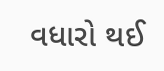વધારો થઈ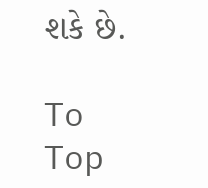શકે છે.

To Top